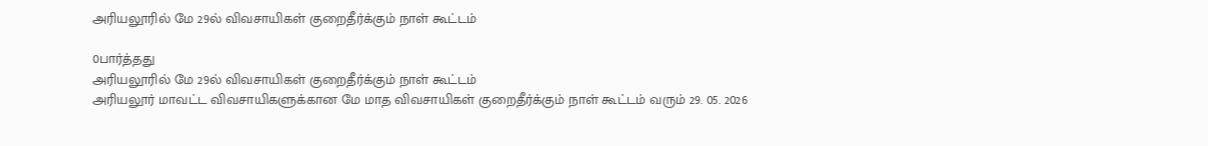அரியலூரில் மே 29ல் விவசாயிகள் குறைதீர்க்கும் நாள் கூட்டம்

0பார்த்தது
அரியலூரில் மே 29ல் விவசாயிகள் குறைதீர்க்கும் நாள் கூட்டம்
அரியலூர் மாவட்ட விவசாயிகளுக்கான மே மாத விவசாயிகள் குறைதீர்க்கும் நாள் கூட்டம் வரும் 29. 05. 2026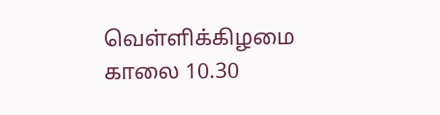வெள்ளிக்கிழமை காலை 10.30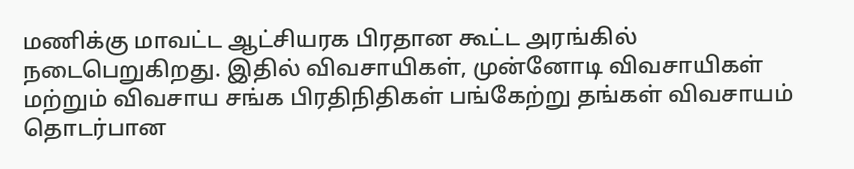மணிக்கு மாவட்ட ஆட்சியரக பிரதான கூட்ட அரங்கில் நடைபெறுகிறது. இதில் விவசாயிகள், முன்னோடி விவசாயிகள் மற்றும் விவசாய சங்க பிரதிநிதிகள் பங்கேற்று தங்கள் விவசாயம் தொடர்பான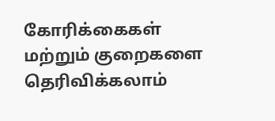கோரிக்கைகள் மற்றும் குறைகளை தெரிவிக்கலாம்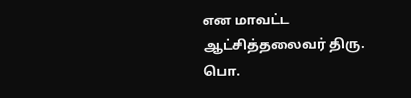என மாவட்ட ஆட்சித்தலைவர் திரு. பொ.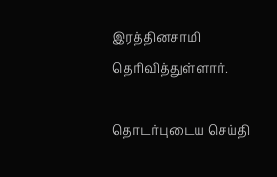இரத்தினசாமி தெரிவித்துள்ளார்.

தொடர்புடைய செய்தி